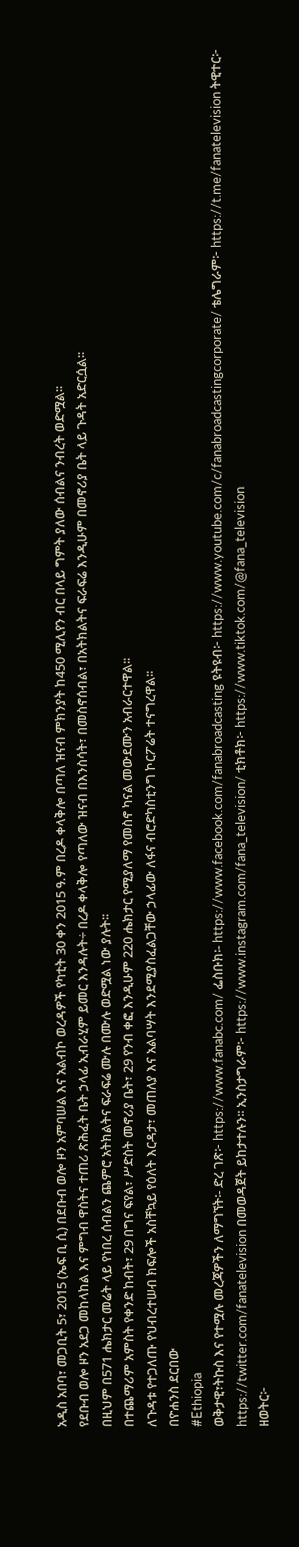አዲስ አበባ፣ መጋቢት 5፣ 2015 (ኤፍ ቢ ሲ) በደቡብ ወሎ ዞን አምባሠል እና አልብኮ ወረዳዎች የካቲት 30 ቀን 2015 ዓ.ም በረዶ ቀላቅሎ በጣለ ዝናብ ምክንያት ከ450 ሚሊየን ብር በላይ ግምት ያለው ሰብልና ንብረት ወድሟል፡፡
የደቡብ ወሎ ዞን አደጋ መከላከል እና ምግብ ዋስትና ተጠሪ ጽሕፈት ቤት ኃላፊ ኢብራሂም ይመር እንዳሉት÷ በረዶ ቀላቅሎ የጣለው ዝናብ በእንስሳት፣ በመስኖሰብል፣ በአትክልትና ፍራፍሬ እንዲሁም በመኖሪያ ቤት ላይ ጉዳት አድርሷል፡፡
በዚህም በ571 ሔክታር መሬት ላይ የነበረ ሰብልን ጨምሮ አትክልትና ፍራፍሬ ሙሉ በሙሉ ወድሟል ነው ያሉት፡፡
በተጨማሪም አምስት የቀንድ ከብት፣ 29 በግና ፍየል፣ ሥድስት መኖሪያ ቤት፣ 29 የንብ ቀፎ እንዲሁም 220 ሔክታር የሚያለማ የመስኖ ካናል መውደሙን አብራርተዋል፡፡
ለጉዳቱ የተጋለጡ የህብረተሠብ ክፍሎች አስቸኳይ የዕለት እርዳታ፣ መጠለያ እና አልባሣት እንደሚያስፈልጋቸው ኃላፊው ለፋና ብሮድካስቲንግ ኮርፖሬት ተናግረዋል፡፡
በዮሐንስ ደርበው
#Ethiopia
ወቅታዊ፣ትኩስ እና የተሟሉ መረጃዎችን ለማግኘት፡- ድረ ገጽ፦ https://www.fanabc.com/ ፌስቡክ፡- https://www.facebook.com/fanabroadcasting ዩትዩብ፦ https://www.youtube.com/c/fanabroadcastingcorporate/ ቴሌግራም፦ https://t.me/fanatelevision ትዊተር፦ https://twitter.com/fanatelevision በመወዳጀት ይከታተሉን፡፡ ኢንስታግራም፦ https://www.instagram.com/fana_television/ ቲክቶክ፦ https://www.tiktok.com/@fana_television
ዘወትር፦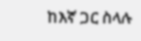ከእኛ ጋር ስላሉ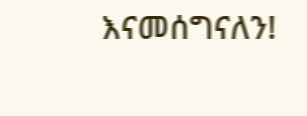እናመሰግናለን!